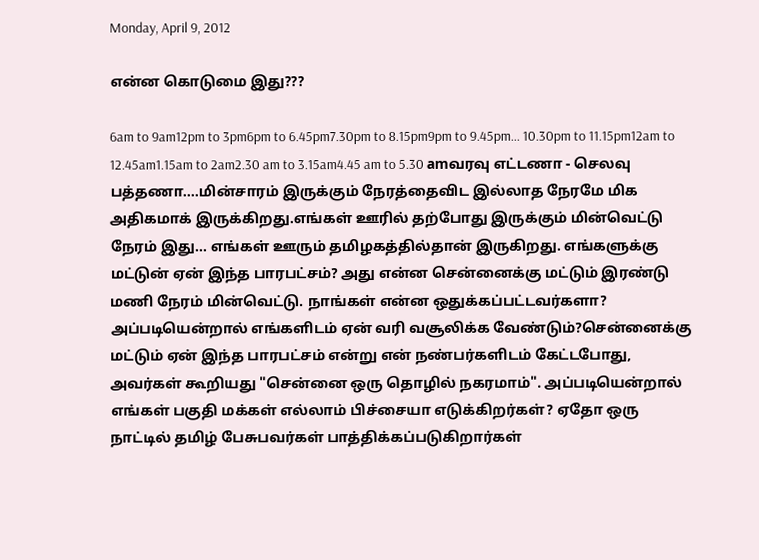Monday, April 9, 2012

என்ன கொடுமை இது???

6am to 9am12pm to 3pm6pm to 6.45pm7.30pm to 8.15pm9pm to 9.45pm... 10.30pm to 11.15pm12am to 12.45am1.15am to 2am2.30 am to 3.15am4.45 am to 5.30 amவரவு எட்டணா - செலவு பத்தணா....மின்சாரம் இருக்கும் நேரத்தைவிட இல்லாத நேரமே மிக அதிகமாக் இருக்கிறது.எங்கள் ஊரில் தற்போது இருக்கும் மின்வெட்டு நேரம் இது... எங்கள் ஊரும் தமிழகத்தில்தான் இருகிறது. எங்களுக்கு மட்டுன் ஏன் இந்த பாரபட்சம்? அது என்ன சென்னைக்கு மட்டும் இரண்டு மணி நேரம் மின்வெட்டு. நாங்கள் என்ன ஒதுக்கப்பட்டவர்களா? அப்படியென்றால் எங்களிடம் ஏன் வரி வசூலிக்க வேண்டும்?சென்னைக்கு மட்டும் ஏன் இந்த பாரபட்சம் என்று என் நண்பர்களிடம் கேட்டபோது, அவர்கள் கூறியது "சென்னை ஒரு தொழில் நகரமாம்". அப்படியென்றால் எங்கள் பகுதி மக்கள் எல்லாம் பிச்சையா எடுக்கிறர்கள்? ஏதோ ஒரு நாட்டில் தமிழ் பேசுபவர்கள் பாத்திக்கப்படுகிறார்கள்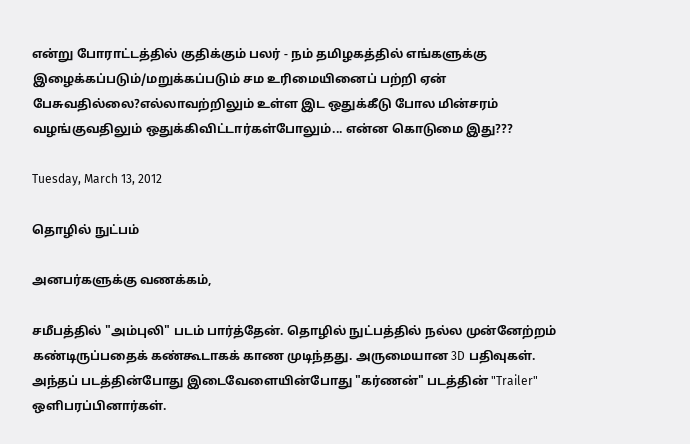என்று போராட்டத்தில் குதிக்கும் பலர் - நம் தமிழகத்தில் எங்களுக்கு இழைக்கப்படும்/மறுக்கப்படும் சம உரிமையினைப் பற்றி ஏன் பேசுவதில்லை?எல்லாவற்றிலும் உள்ள இட ஒதுக்கீடு போல மின்சரம் வழங்குவதிலும் ஒதுக்கிவிட்டார்கள்போலும்... என்ன கொடுமை இது???

Tuesday, March 13, 2012

தொழில் நுட்பம்

அனபர்களுக்கு வணக்கம்,

சமீபத்தில் "அம்புலி" படம் பார்த்தேன். தொழில் நுட்பத்தில் நல்ல முன்னேற்றம் கண்டிருப்பதைக் கண்கூடாகக் காண முடிந்தது. அருமையான 3D பதிவுகள். அந்தப் படத்தின்போது இடைவேளையின்போது "கர்ணன்" படத்தின் "Trailer" ஒளிபரப்பினார்கள்.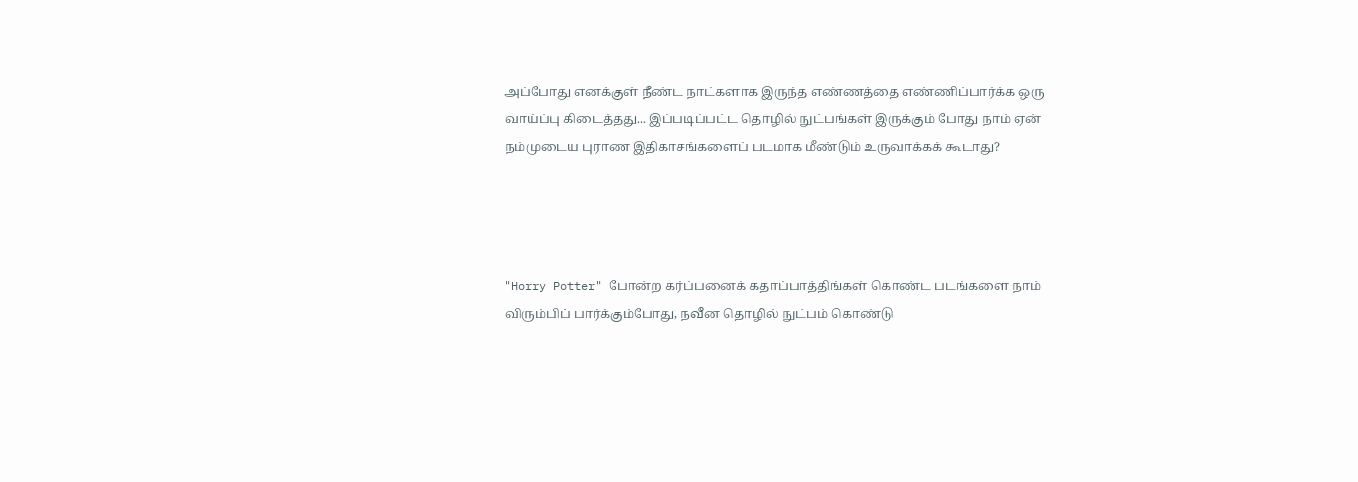அப்போது எனக்குள் நீண்ட நாட்களாக இருந்த எண்ணத்தை எண்ணிப்பார்க்க ஒரு வாய்ப்பு கிடைத்தது... இப்படிப்பட்ட தொழில் நுட்பங்கள் இருக்கும் போது நாம் ஏன் நம்முடைய புராண இதிகாசங்களைப் படமாக மீண்டும் உருவாக்கக் கூடாது?




"Horry Potter" போன்ற கர்ப்பனைக் கதாப்பாத்திங்கள் கொண்ட படங்களை நாம் விரும்பிப் பார்க்கும்போது, நவீன தொழில் நுட்பம் கொண்டு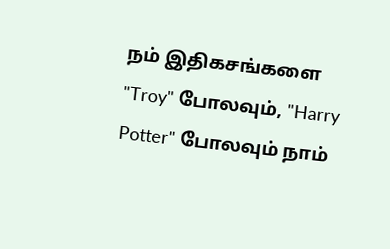நம் இதிகசங்களை "Troy" போலவும், "Harry Potter" போலவும் நாம்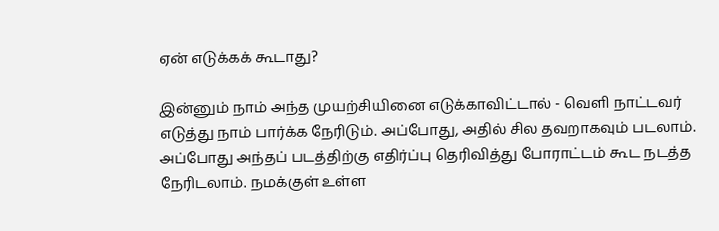ஏன் எடுக்கக் கூடாது?

இன்னும் நாம் அந்த முயற்சியினை எடுக்காவிட்டால் - வெளி நாட்டவர் எடுத்து நாம் பார்க்க நேரிடும். அப்போது, அதில் சில தவறாகவும் படலாம். அப்போது அந்தப் படத்திற்கு எதிர்ப்பு தெரிவித்து போராட்டம் கூட நடத்த நேரிடலாம். நமக்குள் உள்ள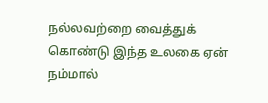நல்லவற்றை வைத்துக் கொண்டு இந்த உலகை ஏன் நம்மால்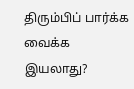திரும்பிப் பார்க்க வைக்க இயலாது?